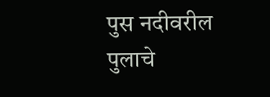पुस नदीवरील पुलाचे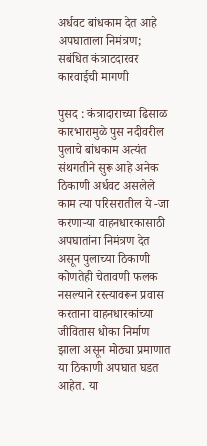अर्धवट बांधकाम देत आहे अपघाताला निमंत्रण; सबंधित कंत्राटदारवर कारवाईची मागणी

पुसद : कंत्रादाराच्या ढिसाळ कारभारामुळे पुस नदीवरील पुलाचे बांधकाम अत्यंत संथगतीने सुरू आहे अनेक ठिकाणी अर्धवट असलेले काम त्या परिसरातील ये -जा करणाऱ्या वाहनधारकासाठी अपघातांना निमंत्रण देत असून पुलाच्या ठिकाणी कोणतेही चेतावणी फलक नसल्याने रस्त्यावरून प्रवास करताना वाहनधारकांच्या जीवितास धोका निर्माण झाला असून मोठ्या प्रमाणात या ठिकाणी अपघात घडत आहेत. या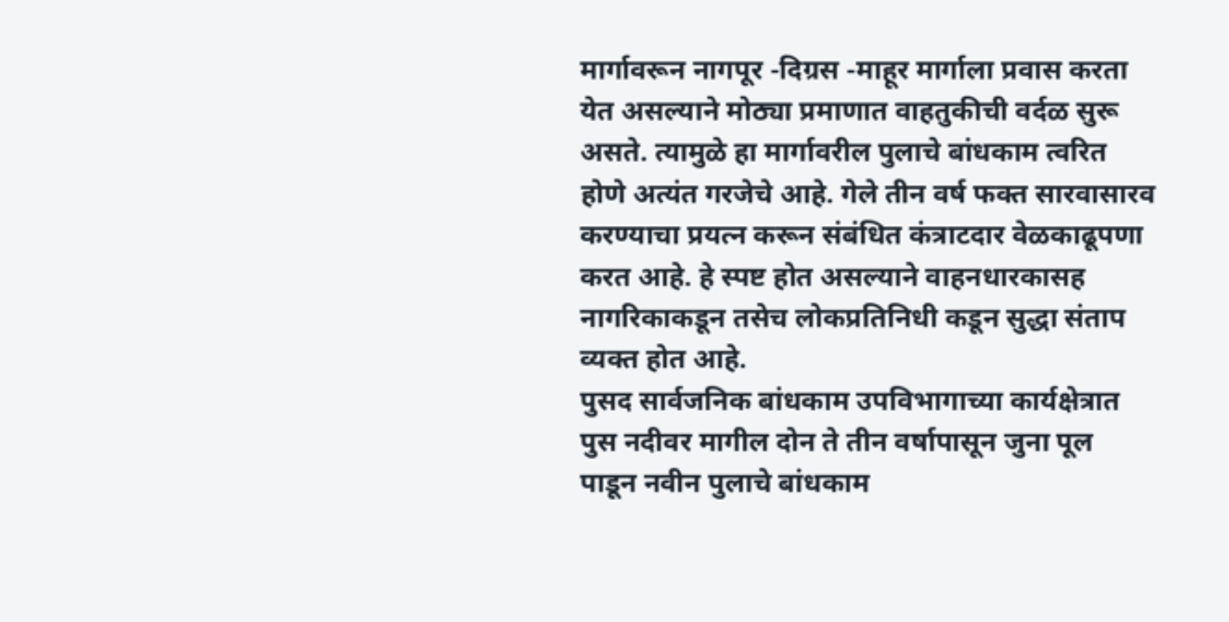मार्गावरून नागपूर -दिग्रस -माहूर मार्गाला प्रवास करता येत असल्याने मोठ्या प्रमाणात वाहतुकीची वर्दळ सुरू असते. त्यामुळे हा मार्गावरील पुलाचे बांधकाम त्वरित होणे अत्यंत गरजेचे आहे. गेले तीन वर्ष फक्त सारवासारव करण्याचा प्रयत्न करून संबंधित कंत्राटदार वेळकाढूपणा करत आहे. हे स्पष्ट होत असल्याने वाहनधारकासह नागरिकाकडून तसेच लोकप्रतिनिधी कडून सुद्धा संताप व्यक्त होत आहे.
पुसद सार्वजनिक बांधकाम उपविभागाच्या कार्यक्षेत्रात पुस नदीवर मागील दोन ते तीन वर्षापासून जुना पूल पाडून नवीन पुलाचे बांधकाम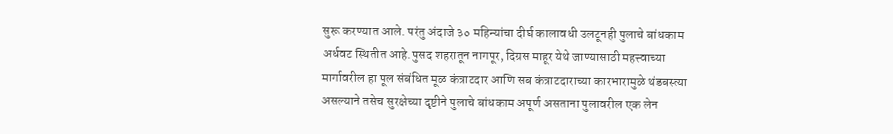सुरू करण्यात आले. परंतु अंदाजे ३० महिन्यांचा दीर्घ कालावधी उलटूनही पुलाचे बांधकाम अर्धवट स्थितीत आहे.पुसद शहरातून नागपूर, दिग्रस माहूर येथे जाण्यासाठी महत्त्वाच्या मार्गावरील हा पूल संबंधित मूळ कंत्राटदार आणि सब कंत्राटदाराच्या कारभारामुळे थंडबस्त्या असल्याने तसेच सुरक्षेच्या दृष्टीने पुलाचे बांधकाम अपूर्ण असताना पुलावरील एक लेन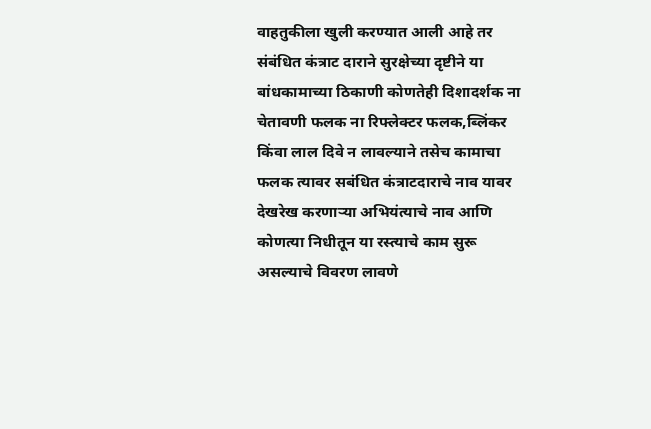वाहतुकीला खुली करण्यात आली आहे तर संबंधित कंत्राट दाराने सुरक्षेच्या दृष्टीने या बांधकामाच्या ठिकाणी कोणतेही दिशादर्शक ना चेतावणी फलक ना रिफ्लेक्टर फलक,ब्लिंकर किंवा लाल दिवे न लावल्याने तसेच कामाचा फलक त्यावर सबंधित कंत्राटदाराचे नाव यावर देखरेख करणाऱ्या अभियंत्याचे नाव आणि कोणत्या निधीतून या रस्त्याचे काम सुरू असल्याचे विवरण लावणे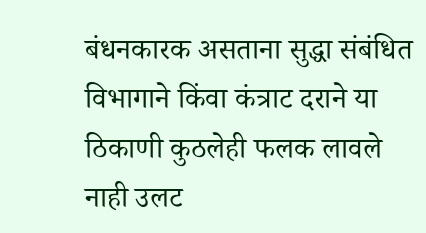बंधनकारक असताना सुद्धा संबंधित विभागाने किंवा कंत्राट दराने या ठिकाणी कुठलेही फलक लावले नाही उलट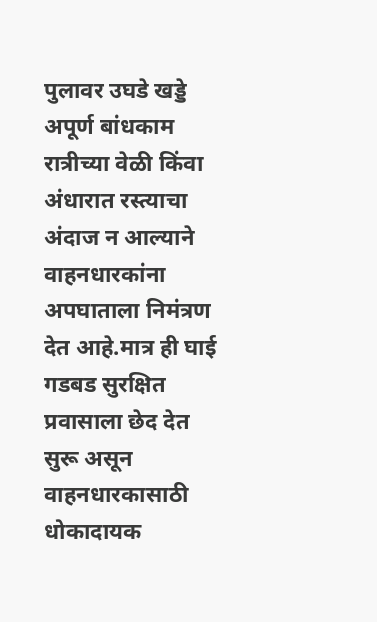पुलावर उघडे खड्डे अपूर्ण बांधकाम रात्रीच्या वेळी किंवा अंधारात रस्त्याचा अंदाज न आल्याने वाहनधारकांना अपघाताला निमंत्रण देत आहे.मात्र ही घाई गडबड सुरक्षित प्रवासाला छेद देत सुरू असून वाहनधारकासाठी धोकादायक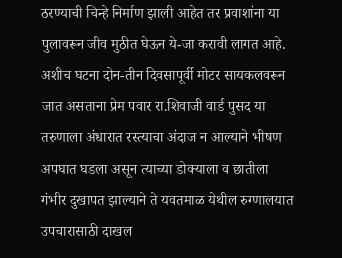ठरण्याची चिन्हे निर्माण झाली आहेत तर प्रवाशांना या पुलावरून जीव मुठीत घेऊन ये-जा करावी लागत आहे. अशीच घटना दोन-तीन दिवसापूर्वी मोटर सायकलवरून जात असताना प्रेम पवार रा.शिवाजी वार्ड पुसद या तरुणाला अंधारात रस्त्याचा अंदाज न आल्याने भीषण अपघात घडला असून त्याच्या डोक्याला व छातीला गंभीर दुखापत झाल्याने ते यवतमाळ येथील रुग्णालयात उपचारासाठी दाखल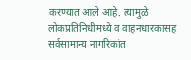करण्यात आले आहे. त्यामुळे लोकप्रतिनिधीमध्ये व वाहनधारकासह सर्वसामान्य नागरिकांत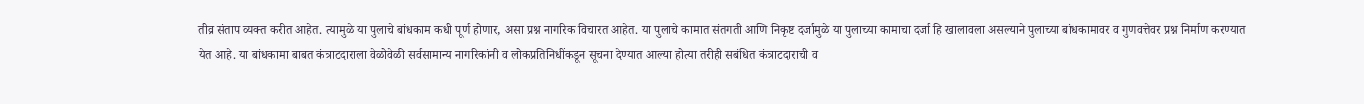तीव्र संताप व्यक्त करीत आहेत. त्यामुळे या पुलाचे बांधकाम कधी पूर्ण होणार, असा प्रश्न नागरिक विचारत आहेत. या पुलाचे कामात संतगती आणि निकृष्ट दर्जामुळे या पुलाच्या कामाचा दर्जा हि खालावला असल्याने पुलाच्या बांधकामावर व गुणवत्तेवर प्रश्न निर्माण करण्यात येत आहे. या बांधकामा बाबत कंत्राटदाराला वेळोवेळी सर्वसामान्य नागरिकांनी व लोकप्रतिनिधींकडून सूचना देण्यात आल्या होत्या तरीही सबंधित कंत्राटदाराची व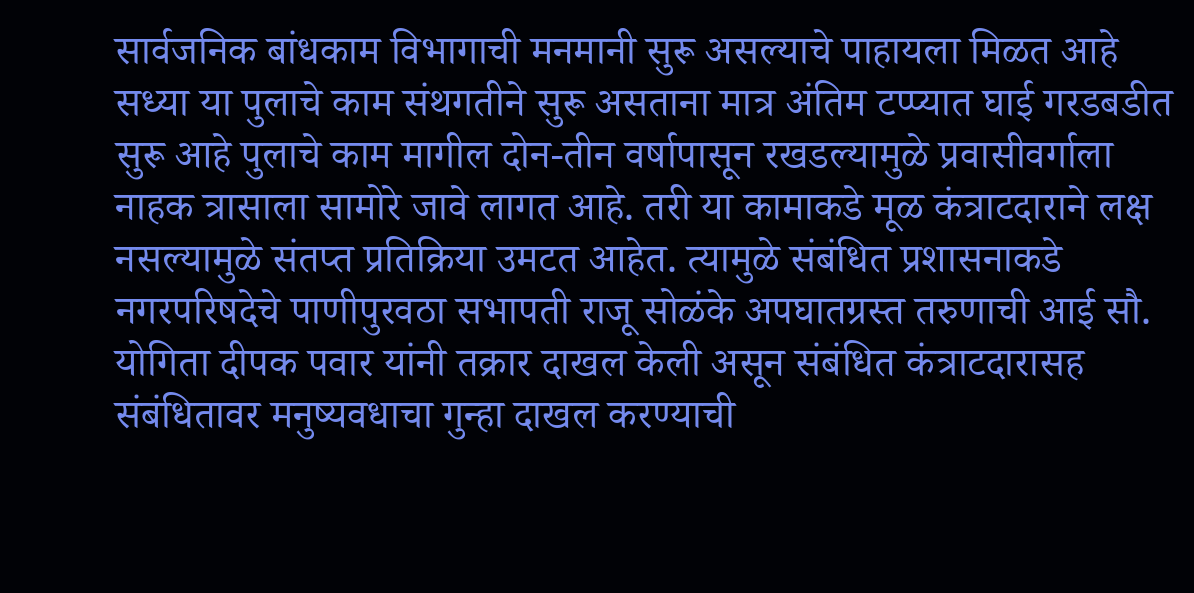सार्वजनिक बांधकाम विभागाची मनमानी सुरू असल्याचे पाहायला मिळत आहे सध्या या पुलाचे काम संथगतीने सुरू असताना मात्र अंतिम टप्प्यात घाई गरडबडीत सुरू आहे पुलाचे काम मागील दोन-तीन वर्षापासून रखडल्यामुळे प्रवासीवर्गाला नाहक त्रासाला सामोरे जावे लागत आहे. तरी या कामाकडे मूळ कंत्राटदाराने लक्ष नसल्यामुळे संतप्त प्रतिक्रिया उमटत आहेत. त्यामुळे संबंधित प्रशासनाकडे नगरपरिषदेचे पाणीपुरवठा सभापती राजू सोळंके अपघातग्रस्त तरुणाची आई सौ. योगिता दीपक पवार यांनी तक्रार दाखल केली असून संबंधित कंत्राटदारासह संबंधितावर मनुष्यवधाचा गुन्हा दाखल करण्याची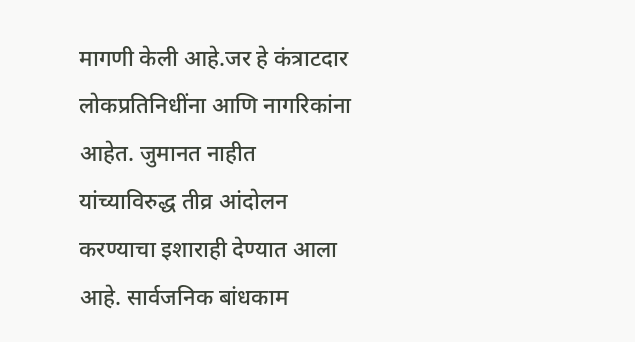मागणी केली आहे.जर हे कंत्राटदार लोकप्रतिनिधींना आणि नागरिकांना आहेत. जुमानत नाहीत यांच्याविरुद्ध तीव्र आंदोलन करण्याचा इशाराही देण्यात आला आहे. सार्वजनिक बांधकाम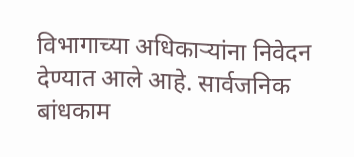विभागाच्या अधिकाऱ्यांना निवेदन देण्यात आले आहे. सार्वजनिक बांधकाम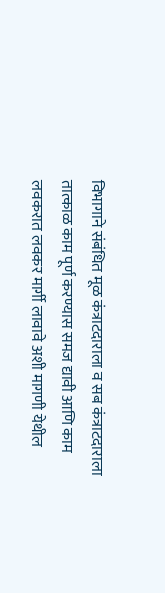विभागाने संबंधित मूळ कंत्राटदाराला व सब कंत्राटदाराला तात्काळ काम पूर्ण करण्यास समज द्यावी आणि काम लवकरात लवकर मार्गी लावावे अशी मागणी येथील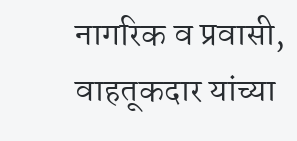नागरिक व प्रवासी, वाहतूकदार यांच्या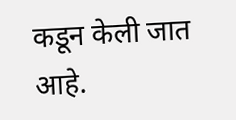कडून केली जात आहे.